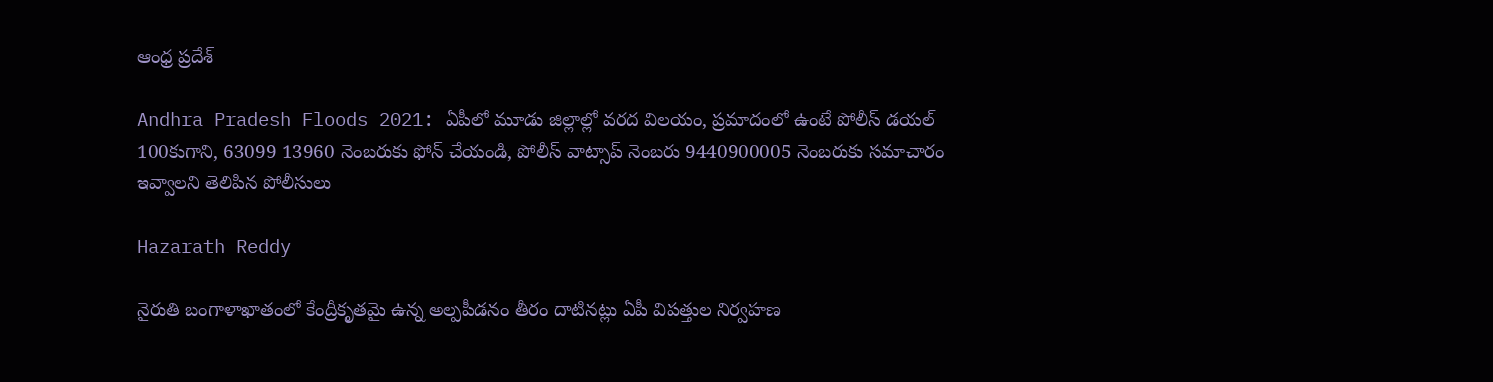ఆంధ్ర ప్రదేశ్

Andhra Pradesh Floods 2021: ఏపీలో మూడు జిల్లాల్లో వరద విలయం, ప్రమాదంలో ఉంటే పోలీస్‌ డయల్‌ 100కుగాని, 63099 13960 నెంబరుకు ఫోన్‌ చేయండి, పోలీస్‌ వాట్సాప్‌ నెంబరు 9440900005 నెంబరుకు సమాచారం ఇవ్వాలని తెలిపిన పోలీసులు

Hazarath Reddy

నైరుతి బంగాళాఖాతంలో కేంద్రీకృతమై ఉన్న అల్పపీడనం తీరం దాటినట్లు ఏపీ విపత్తుల నిర్వహణ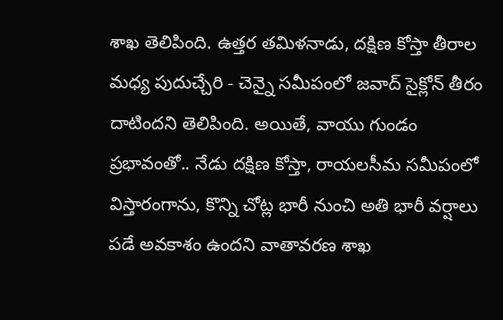శాఖ తెలిపింది. ఉత్తర తమిళనాడు, దక్షిణ కోస్తా తీరాల మధ్య పుదుచ్చేరి - చెన్నై సమీపంలో జవాద్ సైక్లోన్ తీరం దాటిందని తెలిపింది. అయితే, వాయు గుండం ప్రభావంతో.. నేడు దక్షిణ కోస్తా, రాయలసీమ సమీపంలో విస్తారంగాను, కొన్ని చోట్ల భారీ నుంచి అతి భారీ వర్షాలు పడే అవకాశం ఉందని వాతావరణ శాఖ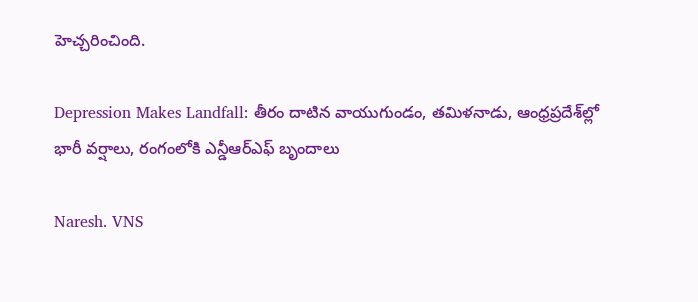హెచ్చరించింది.

Depression Makes Landfall: తీరం దాటిన వాయుగుండం, తమిళనాడు, ఆంధ్రప్రదేశ్‌ల్లో భారీ వర్షాలు, రంగంలోకి ఎన్డీఆర్‌ఎఫ్ బృందాలు

Naresh. VNS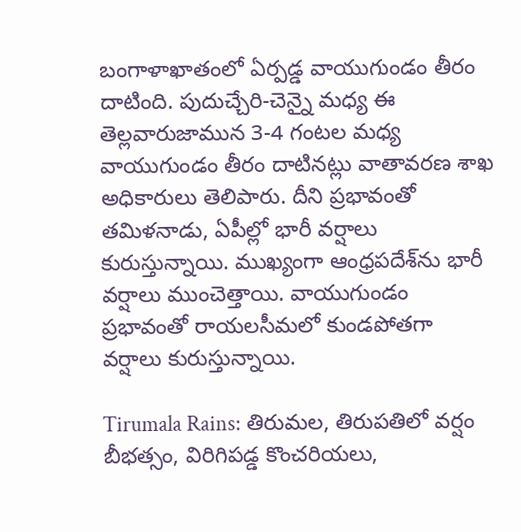బంగాళాఖాతంలో ఏర్పడ్డ వాయుగుండం తీరం దాటింది. పుదుచ్చేరి-చెన్నై మధ్య ఈ తెల్లవారుజామున 3-4 గంటల మధ్య వాయుగుండం తీరం దాటినట్లు వాతావరణ శాఖ అధికారులు తెలిపారు. దీని ప్రభావంతో తమిళనాడు, ఏపీల్లో భారీ వర్షాలు కురుస్తున్నాయి. ముఖ్యంగా ఆంధ్రపదేశ్‌ను భారీ వర్షాలు ముంచెత్తాయి. వాయుగుండం ప్రభావంతో రాయలసీమలో కుండపోతగా వర్షాలు కురుస్తున్నాయి.

Tirumala Rains: తిరుమల, తిరుపతిలో వర్షం బీభత్సం, విరిగిపడ్డ కొంచరియలు,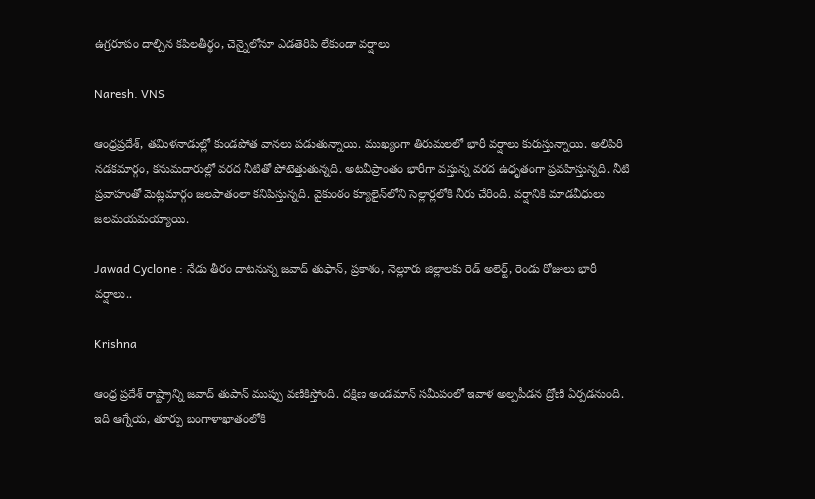ఉగ్రరూపం దాల్చిన కపిలతీర్థం, చెన్నైలోనూ ఎడతెరిపి లేకుండా వర్షాలు

Naresh. VNS

ఆంధ్రప్రదేశ్‌, తమిళనాడుల్లో కుండపోత వానలు పడుతున్నాయి. ముఖ్యంగా తిరుమలలో భారీ వర్షాలు కురుస్తున్నాయి. అలిపిరి నడకమార్గం, కనుమదారుల్లో వరద నీటితో పోటెత్తుతున్నది. అటవీప్రాంతం భారీగా వస్తున్న వరద ఉధృతంగా ప్రవహిస్తున్నది. నీటి ప్రవాహంతో మెట్లమార్గం జలపాతంలా కనిపిస్తున్నది. వైకుంఠం క్యూలైన్‌లోని సెల్లార్లలోకి నీరు చేరింది. వర్షానికి మాడవీధులు జలమయమయ్యాయి.

Jawad Cyclone : నేడు తీరం దాటనున్న జవాద్ తుఫాన్, ప్రకాశం, నెల్లూరు జిల్లాలకు రెడ్ అలెర్ట్, రెండు రోజులు భారీ వర్షాలు..

Krishna

ఆంధ్ర ప్రదేశ్ రాష్ట్రాన్ని జవాద్‌ తుపాన్‌ ముప్పు వణికిస్తోంది. దక్షిణ అండమాన్ సమీపంలో ఇవాళ అల్పపీడన ద్రోణి ఏర్పడనుంది. ఇది ఆగ్నేయ, తూర్పు బంగాళాఖాతంలోకి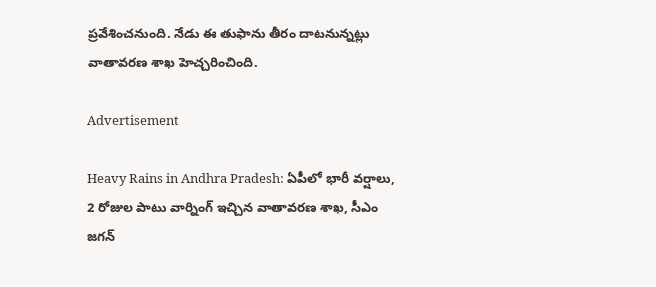ప్రవేశించనుంది. నేడు ఈ తుఫాను తీరం దాటనున్నట్లు వాతావరణ శాఖ హెచ్చరించింది.

Advertisement

Heavy Rains in Andhra Pradesh: ఏపీలో భారీ వర్షాలు, 2 రోజుల పాటు వార్నింగ్ ఇచ్చిన వాతావరణ శాఖ, సీఎం జగన్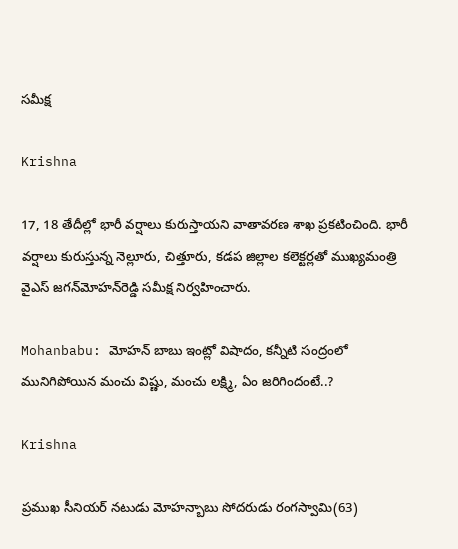సమీక్ష

Krishna

17, 18 తేదీల్లో భారీ వర్షాలు కురుస్తాయని వాతావరణ శాఖ ప్రకటించింది. భారీ వర్షాలు కురుస్తున్న నెల్లూరు, చిత్తూరు, కడప జిల్లాల కలెక్టర్లతో ముఖ్యమంత్రి వైఎస్‌ జగన్‌మోహన్‌రెడ్డి సమీక్ష నిర్వహించారు.

Mohanbabu: మోహన్ బాబు ఇంట్లో విషాదం, కన్నీటి సంద్రంలో మునిగిపోయిన మంచు విష్ణు, మంచు లక్ష్మి, ఏం జరిగిందంటే..?

Krishna

ప్రముఖ సీనియర్ నటుడు మోహన్బాబు సోదరుడు రంగస్వామి(63)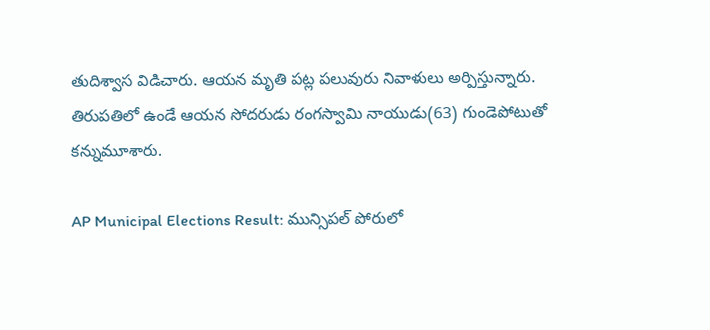తుదిశ్వాస విడిచారు. ఆయన మృతి పట్ల పలువురు నివాళులు అర్పిస్తున్నారు. తిరుపతిలో ఉండే ఆయన సోదరుడు రంగస్వామి నాయుడు(63) గుండెపోటుతో కన్నుమూశారు.

AP Municipal Elections Result: మున్సిపల్ పోరులో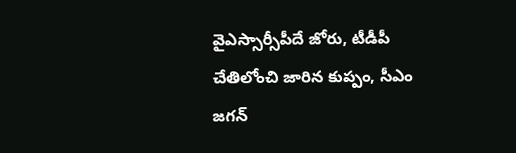వైఎస్సార్సీపీదే జోరు, టీడీపీ చేతిలోంచి జారిన కుప్పం, సీఎం జగన్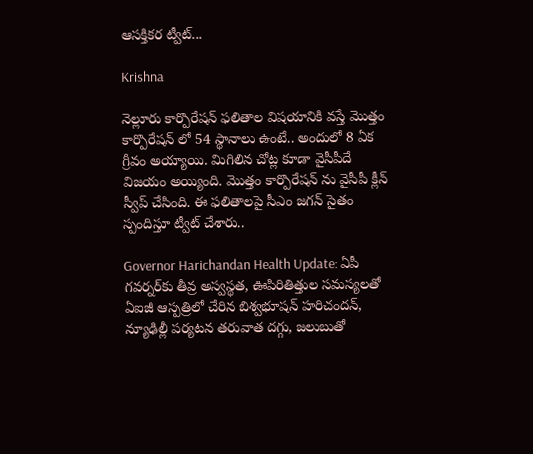ఆసక్తికర ట్వీట్...

Krishna

నెల్లూరు కార్పొరేషన్ ఫలితాల విషయానికి వస్తే మొత్తం కార్పొరేషన్ లో 54 స్థానాలు ఉంటే.. అందులో 8 ఏక గ్రీవం అయ్యాయి. మిగిలిన చోట్ల కూడా వైసీపీదే విజయం అయ్యింది. మొత్తం కార్పొరేషన్ ను వైసీపీ క్లీన్ స్వీప్ చేసింది. ఈ ఫలితాలపై సీఎం జగన్ సైతం స్పందిస్తూ ట్వీట్ చేశారు..

Governor Harichandan Health Update: ఏపీ గవర్నర్‌కు తీవ్ర అస్వస్థత, ఊపిరితిత్తుల సమస్యలతో ఏఐజీ ఆస్పత్రిలో చేరిన బిశ్వభూషన్ హరిచందన్, న్యూఢిల్లీ పర్యటన తరువాత దగ్గు, జలుబుతో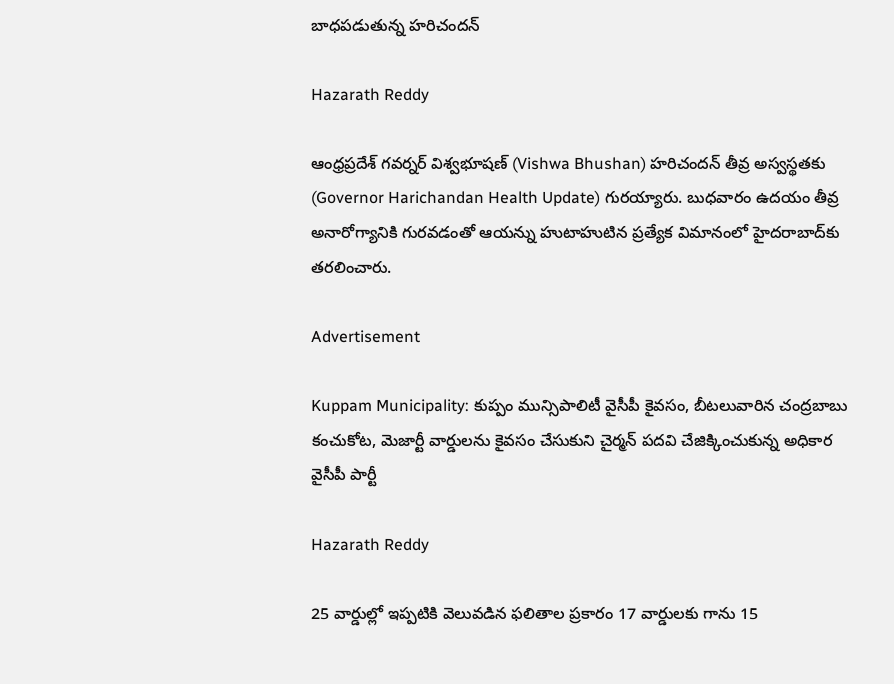బాధపడుతున్న హరిచందన్

Hazarath Reddy

ఆంధ్రప్రదేశ్‌ గవర్నర్‌ విశ్వభూషణ్‌ (Vishwa Bhushan) హరిచందన్‌ తీవ్ర అస్వస్థతకు (Governor Harichandan Health Update) గురయ్యారు. బుధవారం ఉదయం తీవ్ర అనారోగ్యానికి గురవడంతో ఆయన్ను హుటాహుటిన ప్రత్యేక విమానంలో హైదరాబాద్‌కు తరలించారు.

Advertisement

Kuppam Municipality: కుప్పం మున్సిపాలిటీ వైసీపీ కైవసం, బీటలువారిన చంద్రబాబు కంచుకోట, మెజార్టీ వార్డులను కైవసం చేసుకుని చైర్మన్ పదవి చేజిక్కించుకున్న అధికార వైసీపీ పార్టీ

Hazarath Reddy

25 వార్డుల్లో ఇప్పటికి వెలువడిన ఫలితాల ప్రకారం 17 వార్డులకు గాను 15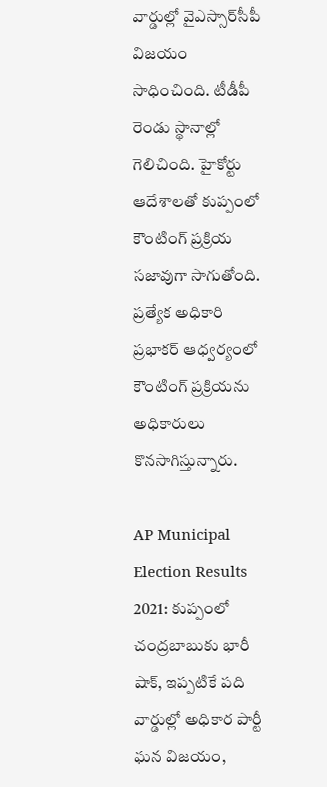వార్డుల్లో వైఎస్సార్‌సీపీ విజయం సాధించింది. టీడీపీ రెండు స్థానాల్లో గెలిచింది. హైకోర్టు ఆదేశాలతో కుప్పంలో కౌంటింగ్‌ ప్రక్రియ సజావుగా సాగుతోంది. ప్రత్యేక అధికారి ప్రభాకర్‌ ఆధ్వర్యంలో కౌంటింగ్‌ ప్రక్రియను అధికారులు కొనసాగిస్తున్నారు.

AP Municipal Election Results 2021: కుప్పంలో చంద్రబాబుకు భారీ షాక్, ఇప్పటికే పది వార్డుల్లో అధికార పార్టీ ఘన విజయం,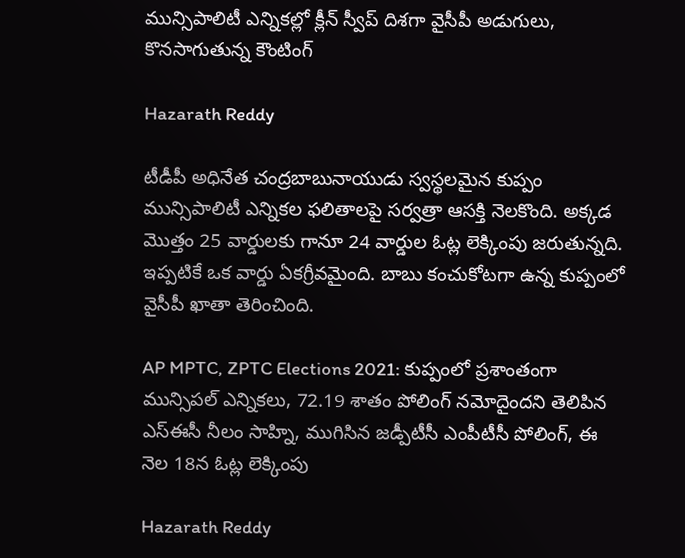మున్సిపాలిటీ ఎన్నికల్లో క్లీన్ స్వీప్ దిశగా వైసీపీ అడుగులు, కొనసాగుతున్న కౌంటింగ్

Hazarath Reddy

టీడీపీ అధినేత చంద్రబాబునాయుడు స్వస్థలమైన కుప్పం మున్సిపాలిటీ ఎన్నికల ఫలితాలపై సర్వత్రా ఆసక్తి నెలకొంది. అక్కడ మొత్తం 25 వార్డులకు గానూ 24 వార్డుల ఓట్ల లెక్కింపు జరుతున్నది. ఇప్పటికే ఒక వార్డు ఏకగ్రీవమైంది. బాబు కంచుకోటగా ఉన్న కుప్పంలో వైసీపీ ఖాతా తెరించింది.

AP MPTC, ZPTC Elections 2021: కుప్పంలో ప్రశాంతంగా మున్సిపల్ ఎన్నికలు, 72.19 శాతం పోలింగ్‌ నమోదైందని తెలిపిన ఎస్ఈసీ నీలం సాహ్ని, ముగిసిన జడ్పీటీసీ ఎంపీటీసీ పోలింగ్, ఈ నెల 18న ఓట్ల లెక్కింపు

Hazarath Reddy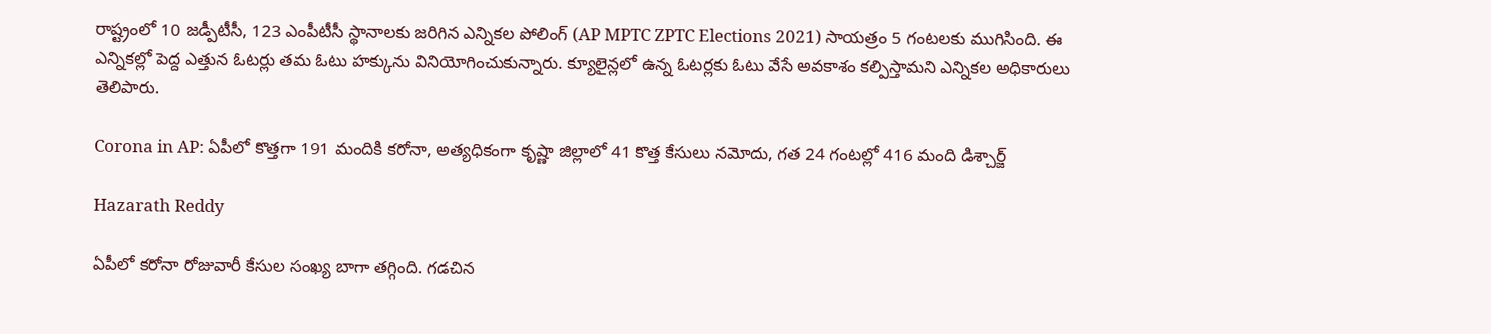రాష్ట్రంలో 10 జడ్పీటీసీ, 123 ఎంపీటీసీ స్థానాలకు జరిగిన ఎన్నికల పోలింగ్‌ (AP MPTC ZPTC Elections 2021) సాయత్రం 5 గంటలకు ముగిసింది. ఈ ఎన్నికల్లో పెద్ద ఎత్తున ఓటర్లు తమ ఓటు హక్కును వినియోగించుకున్నారు. క్యూలైన్లలో ఉన్న ఓటర్లకు ఓటు వేసే అవకాశం కల్పిస్తామని ఎన్నికల అధికారులు తెలిపారు.

Corona in AP: ఏపీలో కొత్తగా 191 మందికి కరోనా, అత్యధికంగా కృష్ణా జిల్లాలో 41 కొత్త కేసులు నమోదు, గత 24 గంటల్లో 416 మంది డిశ్చార్జ్

Hazarath Reddy

ఏపీలో కరోనా రోజువారీ కేసుల సంఖ్య బాగా తగ్గింది. గడచిన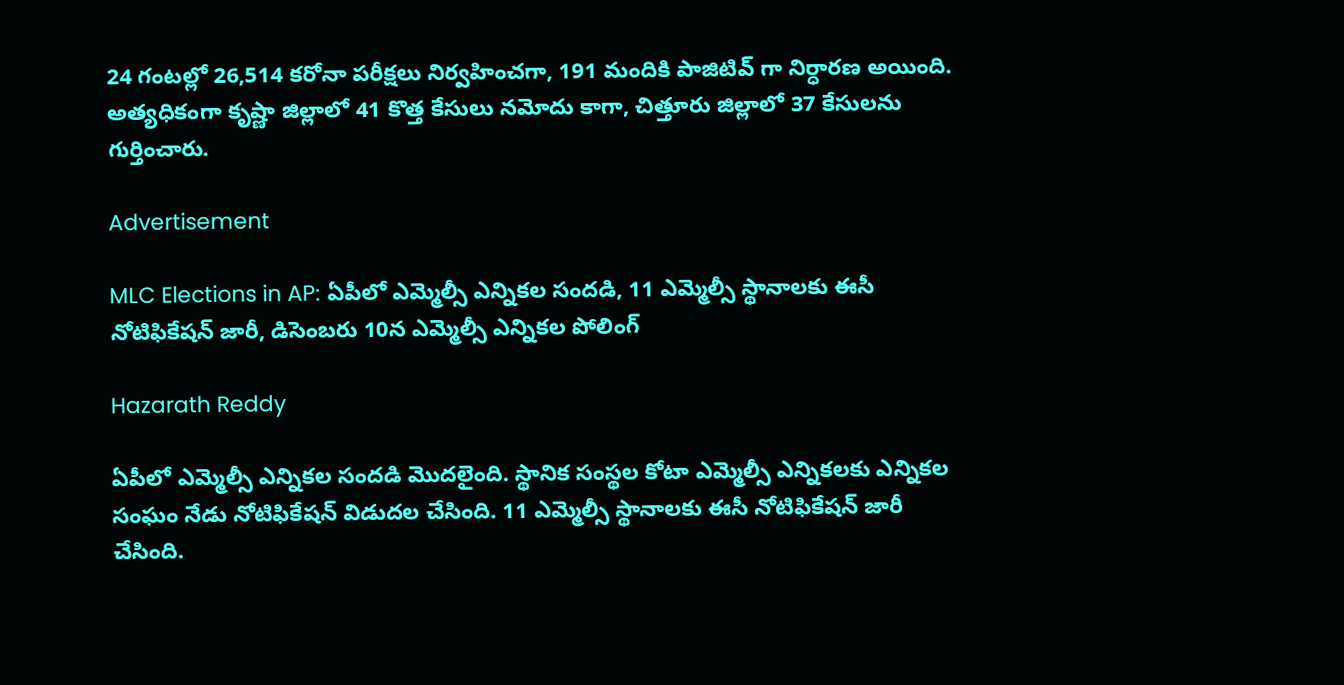24 గంటల్లో 26,514 కరోనా పరీక్షలు నిర్వహించగా, 191 మందికి పాజిటివ్ గా నిర్ధారణ అయింది. అత్యధికంగా కృష్ణా జిల్లాలో 41 కొత్త కేసులు నమోదు కాగా, చిత్తూరు జిల్లాలో 37 కేసులను గుర్తించారు.

Advertisement

MLC Elections in AP: ఏపీలో ఎమ్మెల్సీ ఎన్నికల సందడి, 11 ఎమ్మెల్సీ స్థానాలకు ఈసీ నోటిఫికేషన్ జారీ, డిసెంబరు 10న ఎమ్మెల్సీ ఎన్నికల పోలింగ్

Hazarath Reddy

ఏపీలో ఎమ్మెల్సీ ఎన్నికల సందడి మొదలైంది. స్థానిక సంస్థల కోటా ఎమ్మెల్సీ ఎన్నికలకు ఎన్నికల సంఘం నేడు నోటిఫికేషన్ విడుదల చేసింది. 11 ఎమ్మెల్సీ స్థానాలకు ఈసీ నోటిఫికేషన్ జారీ చేసింది.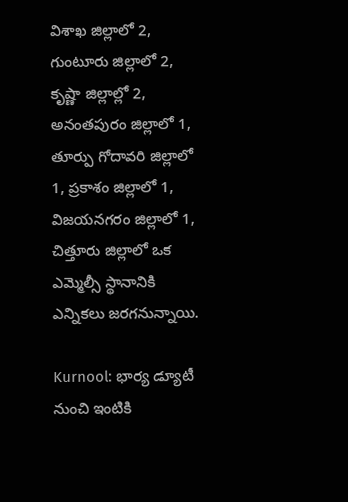విశాఖ జిల్లాలో 2, గుంటూరు జిల్లాలో 2, కృష్ణా జిల్లాల్లో 2, అనంతపురం జిల్లాలో 1, తూర్పు గోదావరి జిల్లాలో 1, ప్రకాశం జిల్లాలో 1, విజయనగరం జిల్లాలో 1, చిత్తూరు జిల్లాలో ఒక ఎమ్మెల్సీ స్థానానికి ఎన్నికలు జరగనున్నాయి.

Kurnool: భార్య డ్యూటీ నుంచి ఇంటికి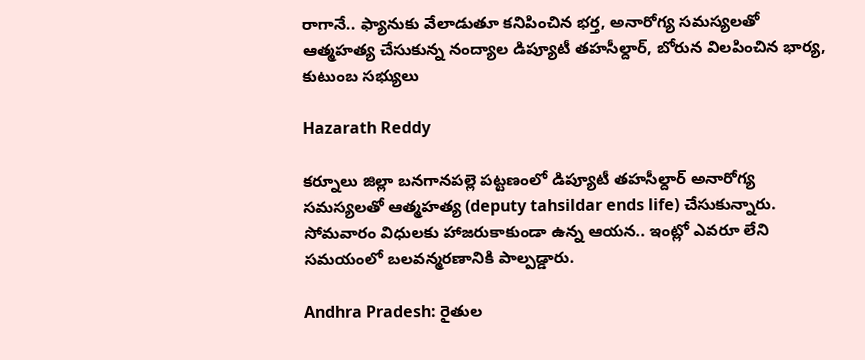రాగానే.. ఫ్యానుకు వేలాడుతూ కనిపించిన భర్త, అనారోగ్య సమస్యలతో ఆత్మహత్య చేసుకున్న నంద్యాల డిప్యూటీ తహసీల్దార్, బోరున విలపించిన భార్య, కుటుంబ సభ్యులు

Hazarath Reddy

కర్నూలు జిల్లా బనగానపల్లె పట్టణంలో డిప్యూటీ తహసీల్దార్ అనారోగ్య సమస్యలతో ఆత్మహత్య (deputy tahsildar ends life) చేసుకున్నారు. సోమవారం విధులకు హాజరుకాకుండా ఉన్న ఆయన.. ఇంట్లో ఎవరూ లేని సమయంలో బలవన్మరణానికి పాల్పడ్డారు.

Andhra Pradesh: రైతుల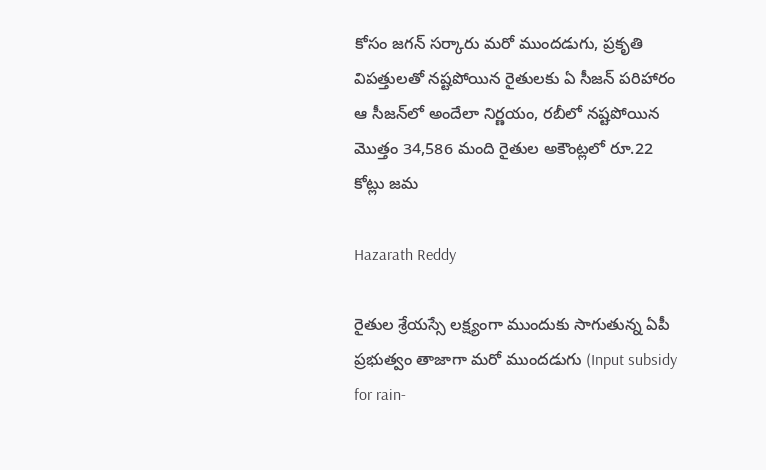కోసం జగన్ సర్కారు మరో ముందడుగు, ప్రకృతి విపత్తులతో నష్టపోయిన రైతులకు ఏ సీజన్ పరిహారం ఆ సీజన్‌లో అందేలా నిర్ణయం, రబీలో నష్టపోయిన మొత్తం 34,586 మంది రైతుల అకౌంట్లలో రూ.22 కోట్లు జమ

Hazarath Reddy

రైతుల శ్రేయస్సే లక్ష్యంగా ముందుకు సాగుతున్న ఏపీ ప్రభుత్వం తాజాగా మరో ముందడుగు (Input subsidy for rain-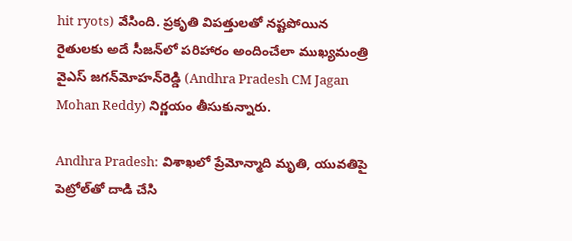hit ryots) వేసింది. ప్రకృతి విపత్తులతో నష్టపోయిన రైతులకు అదే సీజన్‌లో పరిహారం అందించేలా ముఖ్యమంత్రి వైఎస్‌ జగన్‌మోహన్‌రెడ్డి (Andhra Pradesh CM Jagan Mohan Reddy) నిర్ణయం తీసుకున్నారు.

Andhra Pradesh: విశాఖలో ప్రేమోన్మాది మృతి, యువతిపై పెట్రోల్‌తో దాడి చేసి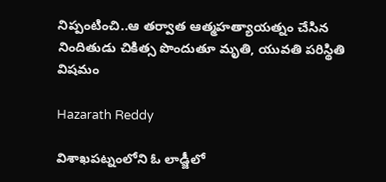నిప్పంటించి..ఆ తర్వాత ఆత్మహత్యాయత్నం చేసిన నిందితుడు చికిత్స పొందుతూ మృతి, యువతి పరిస్థితి విషమం

Hazarath Reddy

విశాఖపట్నంలోని ఓ లాడ్జీలో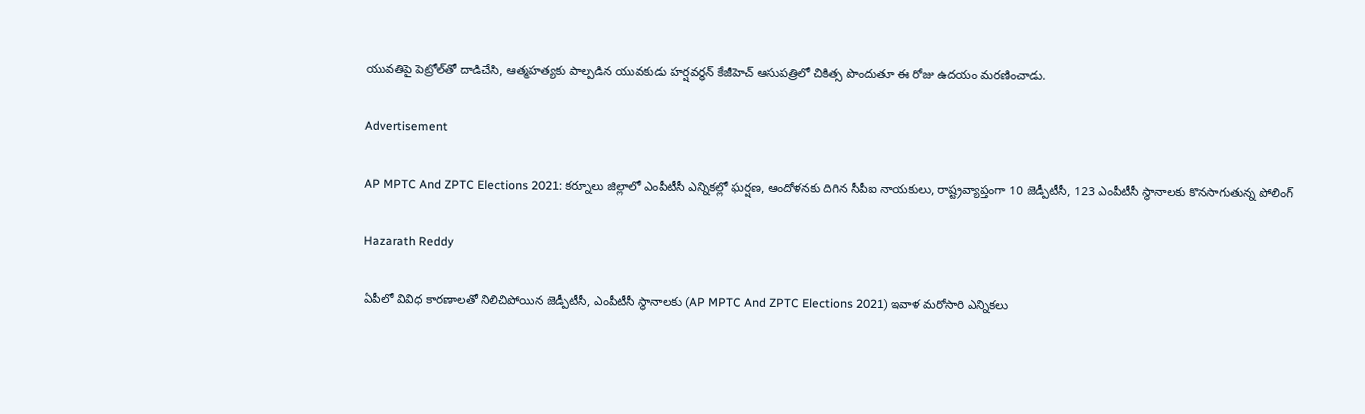యువతిపై పెట్రోల్‌తో దాడిచేసి, ఆత్మహత్యకు పాల్పడిన యువకుడు హర్షవర్ధన్‌ కేజీహెచ్‌ ఆసుపత్రిలో చికిత్స పొందుతూ ఈ రోజు ఉదయం మరణించాడు.

Advertisement

AP MPTC And ZPTC Elections 2021: కర్నూలు జిల్లాలో ఎంపీటీసీ ఎన్నికల్లో ఘర్షణ, ఆందోళనకు దిగిన సీపీఐ నాయకులు, రాష్ట్రవ్యాప్తంగా 10 జెడ్పీటీసీ, 123 ఎంపీటీసీ స్థానాలకు కొనసాగుతున్న పోలింగ్

Hazarath Reddy

ఏపీలో వివిధ కారణాలతో నిలిచిపోయిన జెడ్పీటీసీ, ఎంపీటీసీ స్థానాలకు (AP MPTC And ZPTC Elections 2021) ఇవాళ మరోసారి ఎన్నికలు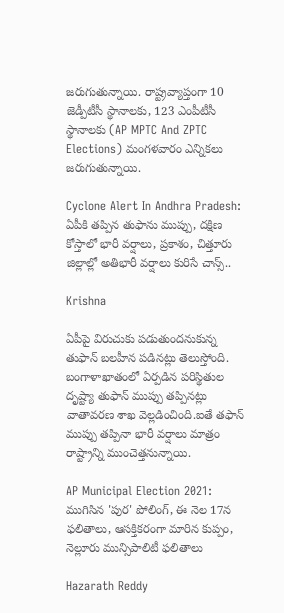జరుగుతున్నాయి. రాష్ట్రవ్యాప్తంగా 10 జెడ్పీటీసీ స్థానాలకు, 123 ఎంపీటీసీ స్థానాలకు (AP MPTC And ZPTC Elections) మంగళవారం ఎన్నికలు జరుగుతున్నాయి.

Cyclone Alert In Andhra Pradesh: ఏపీకి తప్పిన తుఫాను ముప్పు, దక్షిణ కోస్తాలో భారీ వర్షాలు, ప్రకాశం, చిత్తూరు జిల్లాల్లో అతిభారీ వర్షాలు కురిసే చాన్స్..

Krishna

ఏపీపై విరుచుకు పడుతుందనుకున్న తుఫాన్ బలహీన పడినట్లు తెలుస్తోంది. బంగాళాఖాతంలో ఏర్పడిన పరిస్థితుల దృష్ట్యా తుఫాన్ ముప్పు తప్పినట్లు వాతావరణ శాఖ వెల్లడించింది.ఐతే తఫాన్ ముప్పు తప్పినా భారీ వర్షాలు మాత్రం రాష్ట్రాన్ని ముంచెత్తనున్నాయి.

AP Municipal Election 2021: ముగిసిన 'పుర' పోలింగ్, ఈ నెల 17న ఫలితాలు, ఆసక్తికరంగా మారిన కుప్పం, నెల్లూరు మున్సిపాలిటీ ఫలితాలు

Hazarath Reddy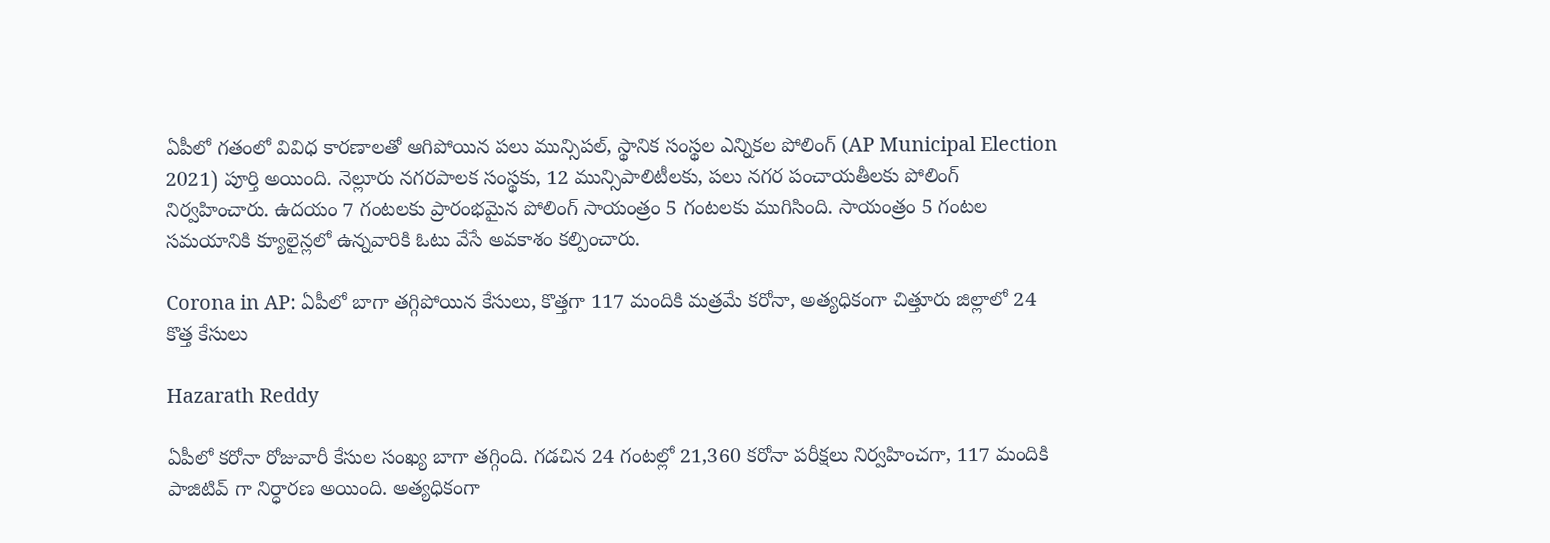ఏపీలో గతంలో వివిధ కారణాలతో ఆగిపోయిన పలు మున్సిపల్, స్థానిక సంస్థల ఎన్నికల పోలింగ్ (AP Municipal Election 2021) పూర్తి అయింది. నెల్లూరు నగరపాలక సంస్థకు, 12 మున్సిపాలిటీలకు, పలు నగర పంచాయతీలకు పోలింగ్ నిర్వహించారు. ఉదయం 7 గంటలకు ప్రారంభమైన పోలింగ్ సాయంత్రం 5 గంటలకు ముగిసింది. సాయంత్రం 5 గంటల సమయానికి క్యూలైన్లలో ఉన్నవారికి ఓటు వేసే అవకాశం కల్పించారు.

Corona in AP: ఏపీలో బాగా తగ్గిపోయిన కేసులు, కొత్తగా 117 మందికి మత్రమే కరోనా, అత్యధికంగా చిత్తూరు జిల్లాలో 24 కొత్త కేసులు

Hazarath Reddy

ఏపీలో కరోనా రోజువారీ కేసుల సంఖ్య బాగా తగ్గింది. గడచిన 24 గంటల్లో 21,360 కరోనా పరీక్షలు నిర్వహించగా, 117 మందికి పాజిటివ్ గా నిర్ధారణ అయింది. అత్యధికంగా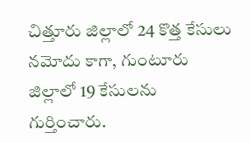చిత్తూరు జిల్లాలో 24 కొత్త కేసులు నమోదు కాగా, గుంటూరు జిల్లాలో 19 కేసులను గుర్తించారు.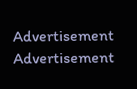Advertisement
Advertisement